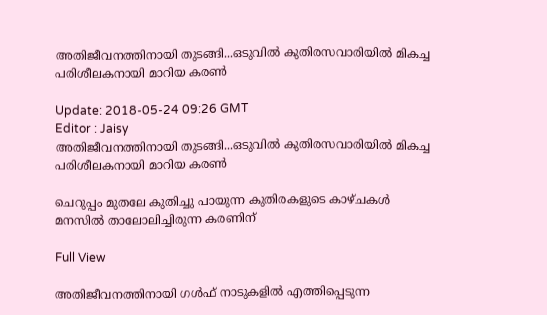അതിജീവനത്തിനായി തുടങ്ങി...ഒടുവില്‍ കുതിരസവാരിയില്‍ മികച്ച പരിശീലകനായി മാറിയ കരണ്‍

Update: 2018-05-24 09:26 GMT
Editor : Jaisy
അതിജീവനത്തിനായി തുടങ്ങി...ഒടുവില്‍ കുതിരസവാരിയില്‍ മികച്ച പരിശീലകനായി മാറിയ കരണ്‍

ചെറുപ്പം മുതലേ കുതിച്ചു പായുന്ന കുതിരകളുടെ കാഴ്ചകൾ മനസിൽ താലോലിച്ചിരുന്ന കരണിന്

Full View

അതിജീവനത്തിനായി ഗൾഫ് നാടുകളിൽ എത്തിപ്പെടുന്ന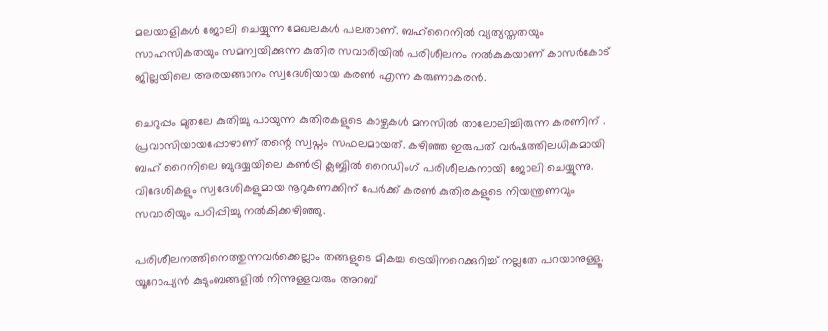മലയാളികൾ ജോലി ചെയ്യുന്ന മേഖലകൾ പലതാണ്. ബഹ്റൈനിൽ വ്യത്യസ്തതയും സാഹസികതയും സമന്വയിക്കുന്ന കുതിര സവാരിയിൽ പരിശീലനം നൽകുകയാണ് കാസർകോട് ജില്ലയിലെ അരയങ്ങാനം സ്വദേശിയായ കരൺ എന്ന കരുണാകരൻ.

ചെറുപ്പം മുതലേ കുതിച്ചു പായുന്ന കുതിരകളുടെ കാഴ്ചകൾ മനസിൽ താലോലിച്ചിരുന്ന കരണിന് . പ്രവാസിയായപ്പോഴാണ് തന്റെ സ്വപ്നം സഫലമായത്. കഴിഞ്ഞ ഇരുപത് വർഷത്തിലധികമായി ബഹ് റൈനിലെ ബുദയ്യയിലെ കൺട്രി ക്ലബ്ബിൽ റൈഡിംഗ് പരിശീലകനായി ജോലി ചെയ്യുന്നു. വിദേശികളും സ്വദേശികളുമായ നൂറുകണക്കിന് പേർക്ക് കരൺ കുതിരകളുടെ നിയന്ത്രണവും സവാരിയും പഠിപ്പിച്ചു നൽകിക്കഴിഞ്ഞു.

പരിശീലനത്തിനെത്തുന്നവർക്കെല്ലാം തങ്ങളുടെ മികച്ച ട്രെയിനറെക്കുറിച്ച് നല്ലതേ പറയാനുള്ളൂ. യൂറോപ്യൻ കുടുംബങ്ങളിൽ നിന്നുള്ളവരും അറബ്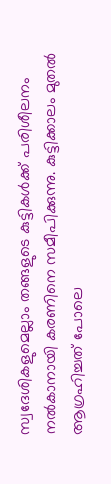സ്വദേശികളുമെല്ലാം തങ്ങളുടെ കുട്ടികൾക്ക് പരിശീലനം നൽകാനായി കരണിനെ സമീപിക്കുന്നു. കുട്ടിക്കാലം മുതൽ ആഗ്രഹിച്ചത് പോലെ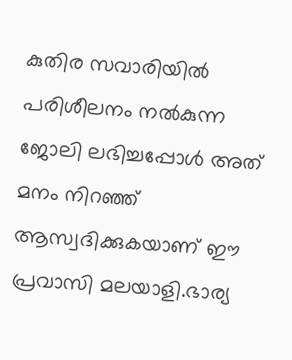കുതിര സവാരിയിൽ പരിശീലനം നൽകുന്ന ജോലി ലഭിച്ചപ്പോൾ അത് മനം നിറഞ്ഞ് ആസ്വദിക്കുകയാണ് ഈ പ്രവാസി മലയാളി.ഭാര്യ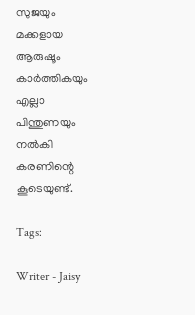സുജയും മക്കളായ ആരുഷൂം കാർത്തികയും എല്ലാ പിന്തുണയും നൽകി കരണിന്റെ കൂടെയുണ്ട്.

Tags:

Writer - Jaisy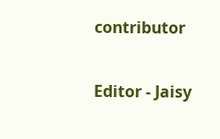contributor

Editor - Jaisy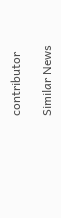contributor

Similar News